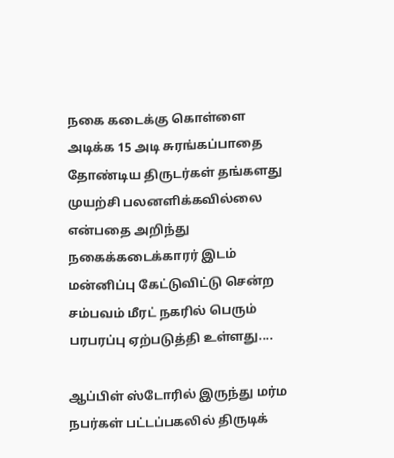நகை கடைக்கு கொள்ளை அடிக்க 15 அடி சுரங்கப்பாதை தோண்டிய திருடர்கள் தங்களது முயற்சி பலனளிக்கவில்லை என்பதை அறிந்து நகைக்கடைக்காரர் இடம் மன்னிப்பு கேட்டுவிட்டு சென்ற சம்பவம் மீரட் நகரில் பெரும் பரபரப்பு ஏற்படுத்தி உள்ளது....

ஆப்பிள் ஸ்டோரில் இருந்து மர்ம நபர்கள் பட்டப்பகலில் திருடிக்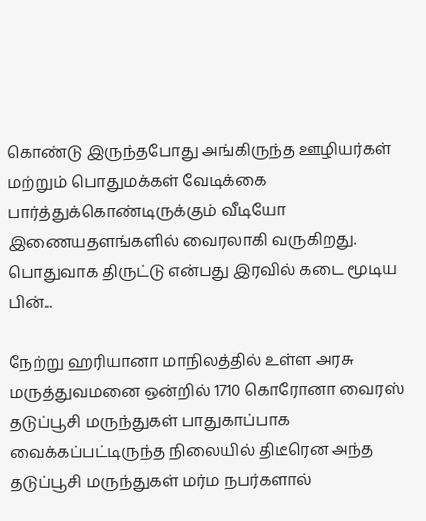கொண்டு இருந்தபோது அங்கிருந்த ஊழியர்கள் மற்றும் பொதுமக்கள் வேடிக்கை பார்த்துக்கொண்டிருக்கும் வீடியோ இணையதளங்களில் வைரலாகி வருகிறது. பொதுவாக திருட்டு என்பது இரவில் கடை மூடிய பின்...

நேற்று ஹரியானா மாநிலத்தில் உள்ள அரசு மருத்துவமனை ஒன்றில் 1710 கொரோனா வைரஸ் தடுப்பூசி மருந்துகள் பாதுகாப்பாக வைக்கப்பட்டிருந்த நிலையில் திடீரென அந்த தடுப்பூசி மருந்துகள் மர்ம நபர்களால்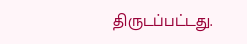திருடப்பட்டது.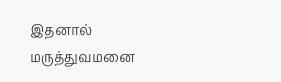இதனால் மருத்துவமனை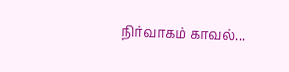நிர்வாகம் காவல்...